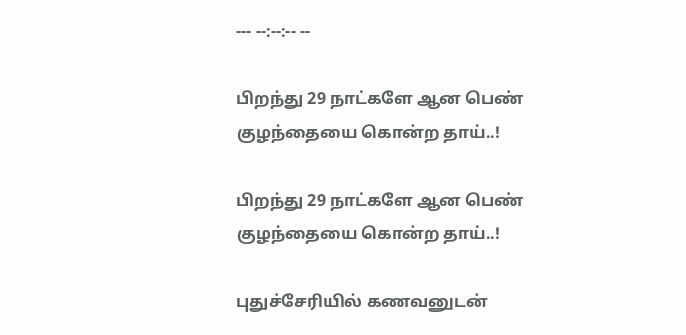--- --:--:-- --

பிறந்து 29 நாட்களே ஆன பெண் குழந்தையை கொன்ற தாய்..!

பிறந்து 29 நாட்களே ஆன பெண் குழந்தையை கொன்ற தாய்..!

புதுச்சேரியில் கணவனுடன்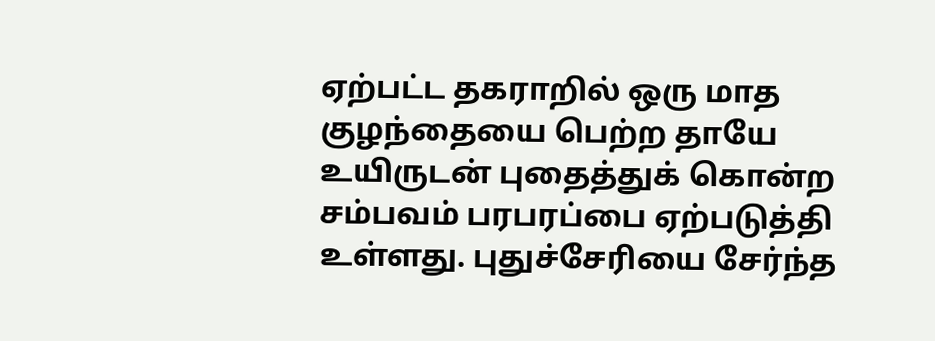ஏற்பட்ட தகராறில் ஒரு மாத குழந்தையை பெற்ற தாயே உயிருடன் புதைத்துக் கொன்ற சம்பவம் பரபரப்பை ஏற்படுத்தி உள்ளது. புதுச்சேரியை சேர்ந்த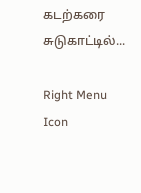கடற்கரை சுடுகாட்டில்...

Right Menu Icon